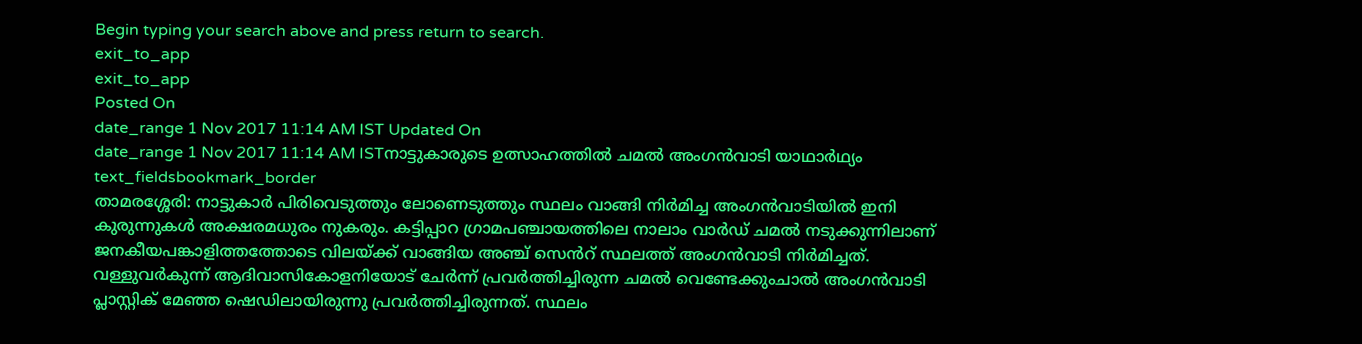Begin typing your search above and press return to search.
exit_to_app
exit_to_app
Posted On
date_range 1 Nov 2017 11:14 AM IST Updated On
date_range 1 Nov 2017 11:14 AM ISTനാട്ടുകാരുടെ ഉത്സാഹത്തിൽ ചമൽ അംഗൻവാടി യാഥാർഥ്യം
text_fieldsbookmark_border
താമരശ്ശേരി: നാട്ടുകാർ പിരിവെടുത്തും ലോണെടുത്തും സ്ഥലം വാങ്ങി നിർമിച്ച അംഗൻവാടിയിൽ ഇനി കുരുന്നുകൾ അക്ഷരമധുരം നുകരും. കട്ടിപ്പാറ ഗ്രാമപഞ്ചായത്തിലെ നാലാം വാർഡ് ചമൽ നടുക്കുന്നിലാണ് ജനകീയപങ്കാളിത്തത്തോടെ വിലയ്ക്ക് വാങ്ങിയ അഞ്ച് സെൻറ് സ്ഥലത്ത് അംഗൻവാടി നിർമിച്ചത്. വള്ളുവർകുന്ന് ആദിവാസികോളനിയോട് ചേർന്ന് പ്രവർത്തിച്ചിരുന്ന ചമൽ വെണ്ടേക്കുംചാൽ അംഗൻവാടി പ്ലാസ്റ്റിക് മേഞ്ഞ ഷെഡിലായിരുന്നു പ്രവർത്തിച്ചിരുന്നത്. സ്ഥലം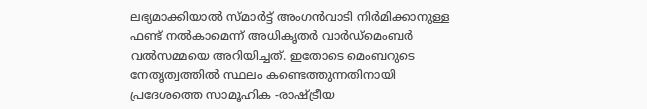ലഭ്യമാക്കിയാൽ സ്മാർട്ട് അംഗൻവാടി നിർമിക്കാനുള്ള ഫണ്ട് നൽകാമെന്ന് അധികൃതർ വാർഡ്മെംബർ വൽസമ്മയെ അറിയിച്ചത്. ഇതോടെ മെംബറുടെ നേതൃത്വത്തിൽ സ്ഥലം കണ്ടെത്തുന്നതിനായി പ്രദേശത്തെ സാമൂഹിക -രാഷ്ട്രീയ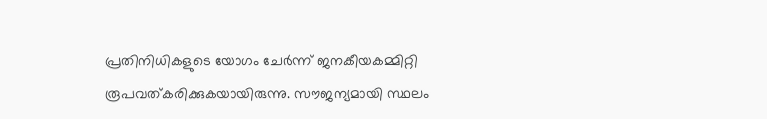പ്രതിനിധികളുടെ യോഗം ചേർന്ന് ജനകീയകമ്മിറ്റി രൂപവത്കരിക്കുകയായിരുന്നു. സൗജന്യമായി സ്ഥലം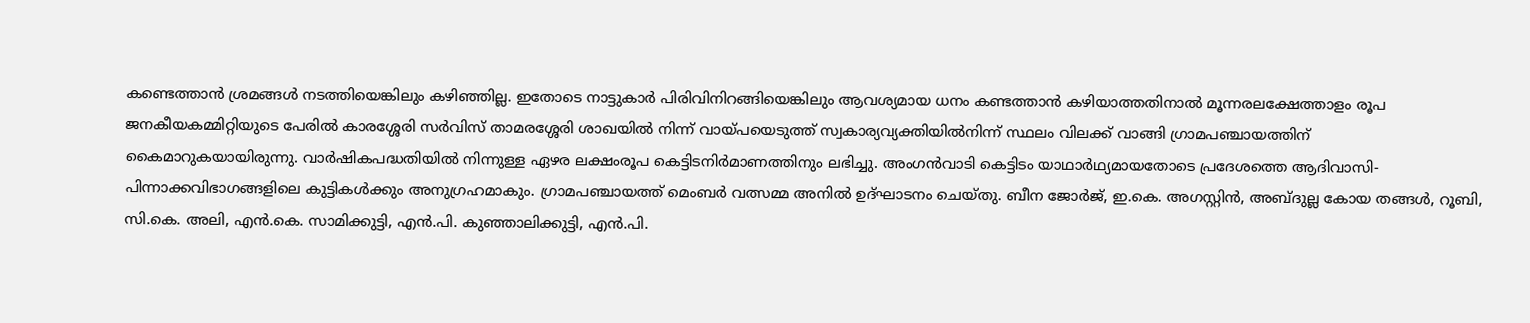കണ്ടെത്താൻ ശ്രമങ്ങൾ നടത്തിയെങ്കിലും കഴിഞ്ഞില്ല. ഇതോടെ നാട്ടുകാർ പിരിവിനിറങ്ങിയെങ്കിലും ആവശ്യമായ ധനം കണ്ടത്താൻ കഴിയാത്തതിനാൽ മൂന്നരലക്ഷേത്താളം രൂപ ജനകീയകമ്മിറ്റിയുടെ പേരിൽ കാരശ്ശേരി സർവിസ് താമരശ്ശേരി ശാഖയിൽ നിന്ന് വായ്പയെടുത്ത് സ്വകാര്യവ്യക്തിയിൽനിന്ന് സ്ഥലം വിലക്ക് വാങ്ങി ഗ്രാമപഞ്ചായത്തിന് കൈമാറുകയായിരുന്നു. വാർഷികപദ്ധതിയിൽ നിന്നുള്ള ഏഴര ലക്ഷംരൂപ കെട്ടിടനിർമാണത്തിനും ലഭിച്ചു. അംഗൻവാടി കെട്ടിടം യാഥാർഥ്യമായതോടെ പ്രദേശത്തെ ആദിവാസി-പിന്നാക്കവിഭാഗങ്ങളിലെ കുട്ടികൾക്കും അനുഗ്രഹമാകും. ഗ്രാമപഞ്ചായത്ത് മെംബർ വത്സമ്മ അനിൽ ഉദ്ഘാടനം ചെയ്തു. ബീന ജോർജ്, ഇ.കെ. അഗസ്റ്റിൻ, അബ്ദുല്ല കോയ തങ്ങൾ, റൂബി, സി.കെ. അലി, എൻ.കെ. സാമിക്കുട്ടി, എൻ.പി. കുഞ്ഞാലിക്കുട്ടി, എൻ.പി.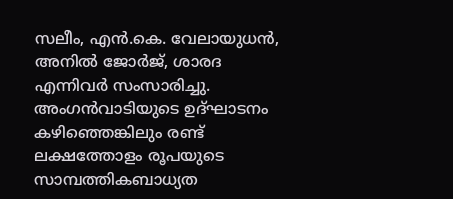സലീം, എൻ.കെ. വേലായുധൻ, അനിൽ ജോർജ്, ശാരദ എന്നിവർ സംസാരിച്ചു. അംഗൻവാടിയുടെ ഉദ്ഘാടനം കഴിഞ്ഞെങ്കിലും രണ്ട് ലക്ഷത്തോളം രൂപയുടെ സാമ്പത്തികബാധ്യത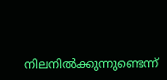നിലനിൽക്കുന്നുണ്ടെന്ന്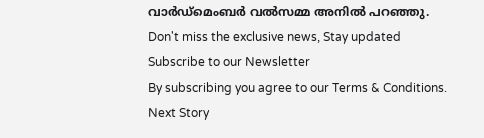വാർഡ്മെംബർ വൽസമ്മ അനിൽ പറഞ്ഞു.
Don't miss the exclusive news, Stay updated
Subscribe to our Newsletter
By subscribing you agree to our Terms & Conditions.
Next Story